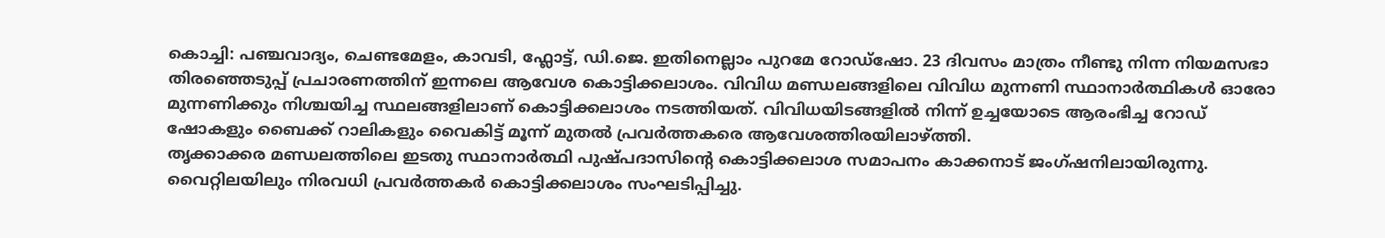കൊച്ചി: പഞ്ചവാദ്യം, ചെണ്ടമേളം, കാവടി, ഫ്ലോട്ട്, ഡി.ജെ. ഇതിനെല്ലാം പുറമേ റോഡ്ഷോ. 23 ദിവസം മാത്രം നീണ്ടു നിന്ന നിയമസഭാ തിരഞ്ഞെടുപ്പ് പ്രചാരണത്തിന് ഇന്നലെ ആവേശ കൊട്ടിക്കലാശം. വിവിധ മണ്ഡലങ്ങളിലെ വിവിധ മുന്നണി സ്ഥാനാർത്ഥികൾ ഓരോ മുന്നണിക്കും നിശ്ചയിച്ച സ്ഥലങ്ങളിലാണ് കൊട്ടിക്കലാശം നടത്തിയത്. വിവിധയിടങ്ങളിൽ നിന്ന് ഉച്ചയോടെ ആരംഭിച്ച റോഡ് ഷോകളും ബൈക്ക് റാലികളും വൈകിട്ട് മൂന്ന് മുതൽ പ്രവർത്തകരെ ആവേശത്തിരയിലാഴ്ത്തി.
തൃക്കാക്കര മണ്ഡലത്തിലെ ഇടതു സ്ഥാനാർത്ഥി പുഷ്പദാസിന്റെ കൊട്ടിക്കലാശ സമാപനം കാക്കനാട് ജംഗ്ഷനിലായിരുന്നു. വൈറ്റിലയിലും നിരവധി പ്രവർത്തകർ കൊട്ടിക്കലാശം സംഘടിപ്പിച്ചു.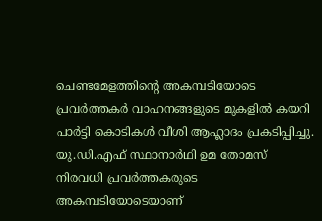ചെണ്ടമേളത്തിന്റെ അകമ്പടിയോടെ പ്രവർത്തകർ വാഹനങ്ങളുടെ മുകളിൽ കയറി പാർട്ടി കൊടികൾ വീശി ആഹ്ലാദം പ്രകടിപ്പിച്ചു.
യു.ഡി.എഫ് സ്ഥാനാർഥി ഉമ തോമസ് നിരവധി പ്രവർത്തകരുടെ അകമ്പടിയോടെയാണ്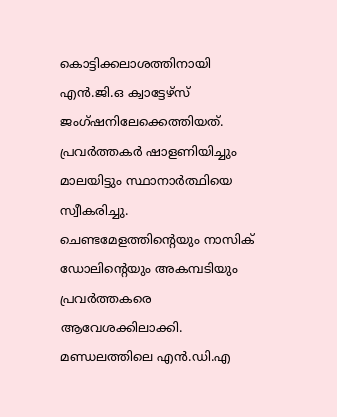കൊട്ടിക്കലാശത്തിനായി എൻ.ജി.ഒ ക്വാട്ടേഴ്സ് ജംഗ്ഷനിലേക്കെത്തിയത്. പ്രവർത്തകർ ഷാളണിയിച്ചും മാലയിട്ടും സ്ഥാനാർത്ഥിയെ സ്വീകരിച്ചു. ചെണ്ടമേളത്തിന്റെയും നാസിക് ഡോലിന്റെയും അകമ്പടിയും പ്രവർത്തകരെ ആവേശക്കിലാക്കി.
മണ്ഡലത്തിലെ എൻ.ഡി.എ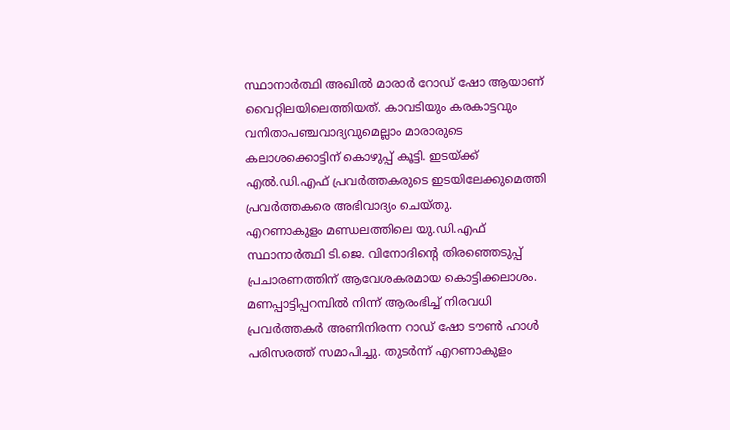സ്ഥാനാർത്ഥി അഖിൽ മാരാർ റോഡ് ഷോ ആയാണ് വൈറ്റിലയിലെത്തിയത്. കാവടിയും കരകാട്ടവും വനിതാപഞ്ചവാദ്യവുമെല്ലാം മാരാരുടെ കലാശക്കൊട്ടിന് കൊഴുപ്പ് കൂട്ടി. ഇടയ്ക്ക് എൽ.ഡി.എഫ് പ്രവർത്തകരുടെ ഇടയിലേക്കുമെത്തി പ്രവർത്തകരെ അഭിവാദ്യം ചെയ്തു.
എറണാകുളം മണ്ഡലത്തിലെ യു.ഡി.എഫ് സ്ഥാനാർത്ഥി ടി.ജെ. വിനോദിന്റെ തിരഞ്ഞെടുപ്പ് പ്രചാരണത്തിന് ആവേശകരമായ കൊട്ടിക്കലാശം. മണപ്പാട്ടിപ്പറമ്പിൽ നിന്ന് ആരംഭിച്ച് നിരവധി പ്രവർത്തകർ അണിനിരന്ന റാഡ് ഷോ ടൗൺ ഹാൾ പരിസരത്ത് സമാപിച്ചു. തുടർന്ന് എറണാകുളം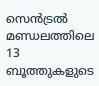സെൻട്രൽ മണ്ഡലത്തിലെ 13 ബൂത്തുകളുടെ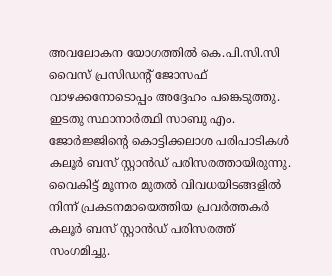അവലോകന യോഗത്തിൽ കെ.പി.സി.സി വൈസ് പ്രസിഡന്റ് ജോസഫ് വാഴക്കനോടൊപ്പം അദ്ദേഹം പങ്കെടുത്തു.
ഇടതു സ്ഥാനാർത്ഥി സാബു എം. ജോർജ്ജിന്റെ കൊട്ടിക്കലാശ പരിപാടികൾ കലൂർ ബസ് സ്റ്റാൻഡ് പരിസരത്തായിരുന്നു. വൈകിട്ട് മൂന്നര മുതൽ വിവധയിടങ്ങളിൽ നിന്ന് പ്രകടനമായെത്തിയ പ്രവർത്തകർ കലൂർ ബസ് സ്റ്റാൻഡ് പരിസരത്ത് സംഗമിച്ചു.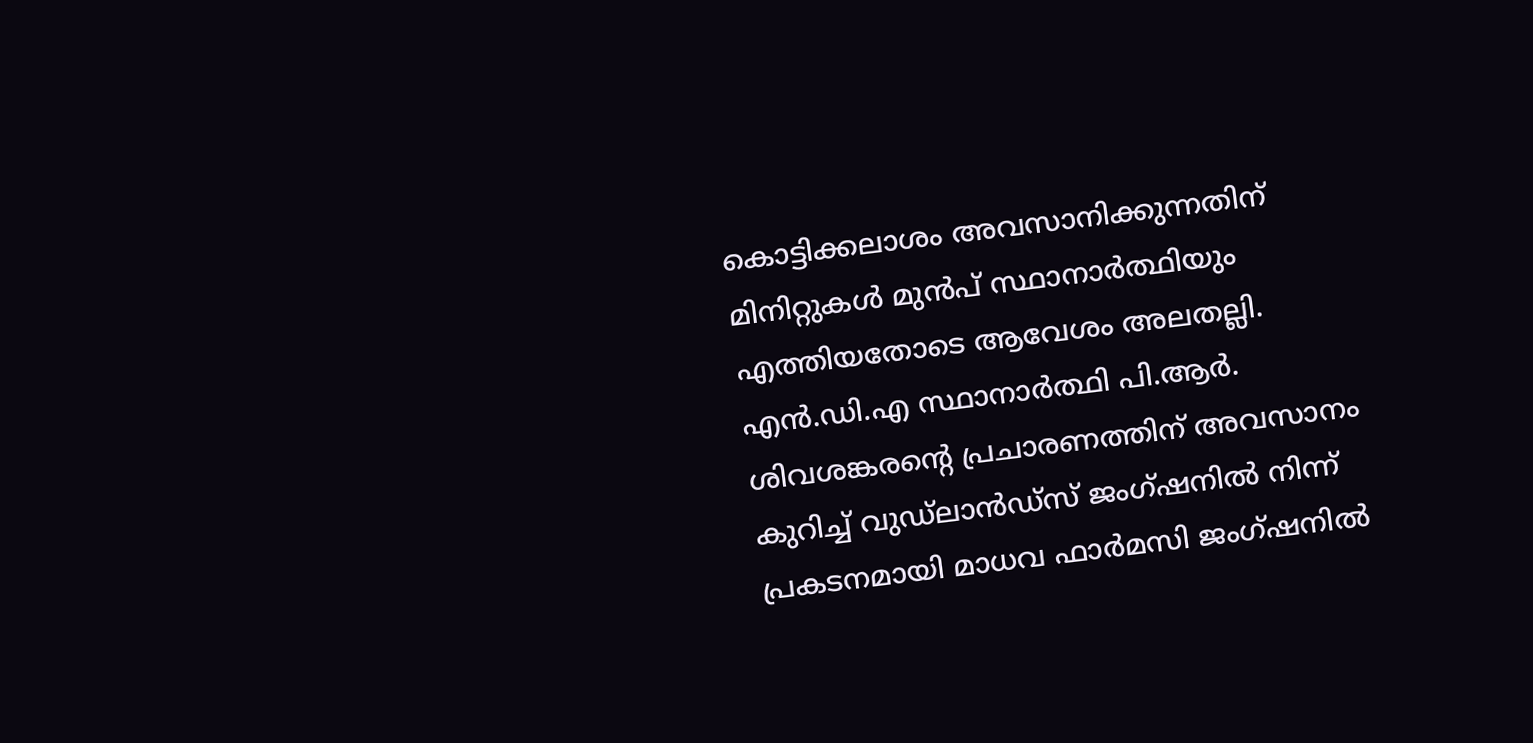കൊട്ടിക്കലാശം അവസാനിക്കുന്നതിന് മിനിറ്റുകൾ മുൻപ് സ്ഥാനാർത്ഥിയും എത്തിയതോടെ ആവേശം അലതല്ലി.
എൻ.ഡി.എ സ്ഥാനാർത്ഥി പി.ആർ. ശിവശങ്കരന്റെ പ്രചാരണത്തിന് അവസാനം കുറിച്ച് വുഡ്ലാൻഡ്സ് ജംഗ്ഷനിൽ നിന്ന് പ്രകടനമായി മാധവ ഫാർമസി ജംഗ്ഷനിൽ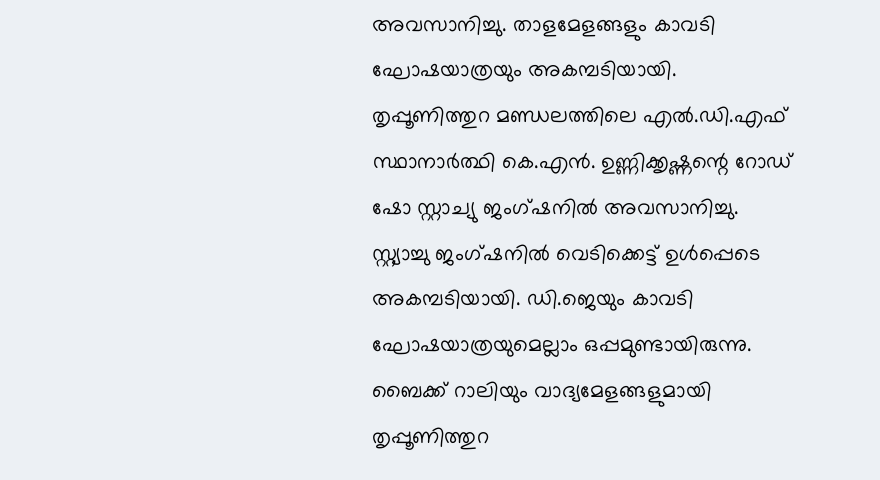അവസാനിച്ചു. താളമേളങ്ങളും കാവടി ഘോഷയാത്രയും അകമ്പടിയായി.
തൃപ്പൂണിത്തുറ മണ്ഡലത്തിലെ എൽ.ഡി.എഫ് സ്ഥാനാർത്ഥി കെ.എൻ. ഉണ്ണിക്കൃഷ്ണന്റെ റോഡ് ഷോ സ്റ്റാച്യു ജംഗ്ഷനിൽ അവസാനിച്ചു. സ്റ്റ്യാച്ചു ജംഗ്ഷനിൽ വെടിക്കെട്ട് ഉൾപ്പെടെ അകമ്പടിയായി. ഡി.ജെയും കാവടി ഘോഷയാത്രയുമെല്ലാം ഒപ്പമുണ്ടായിരുന്നു.
ബൈക്ക് റാലിയും വാദ്യമേളങ്ങളുമായി തൃപ്പൂണിത്തുറ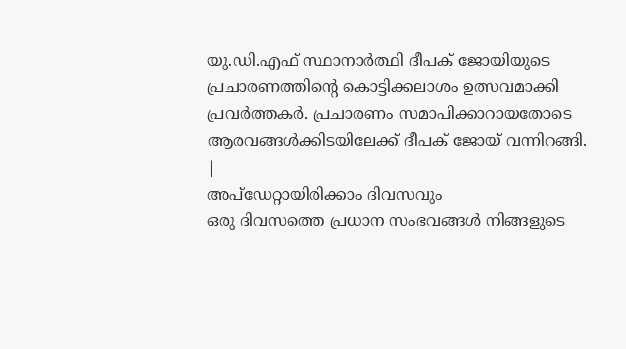യു.ഡി.എഫ് സ്ഥാനാർത്ഥി ദീപക് ജോയിയുടെ പ്രചാരണത്തിന്റെ കൊട്ടിക്കലാശം ഉത്സവമാക്കി പ്രവർത്തകർ. പ്രചാരണം സമാപിക്കാറായതോടെ ആരവങ്ങൾക്കിടയിലേക്ക് ദീപക് ജോയ് വന്നിറങ്ങി.
|
അപ്ഡേറ്റായിരിക്കാം ദിവസവും
ഒരു ദിവസത്തെ പ്രധാന സംഭവങ്ങൾ നിങ്ങളുടെ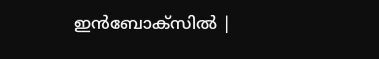ഇൻബോക്സിൽ |